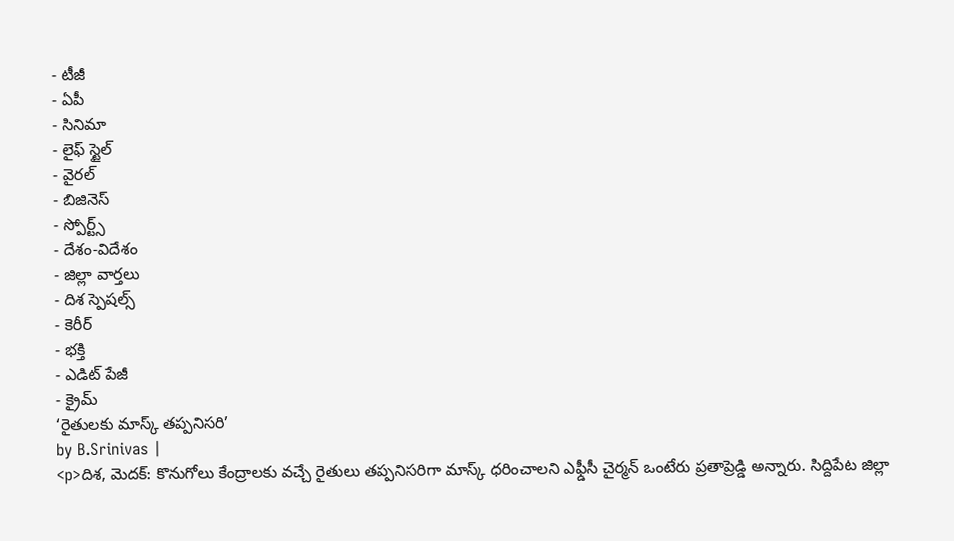- టీజీ
- ఏపీ
- సినిమా
- లైఫ్ స్టైల్
- వైరల్
- బిజినెస్
- స్పోర్ట్స్
- దేశం-విదేశం
- జిల్లా వార్తలు
- దిశ స్పెషల్స్
- కెరీర్
- భక్తి
- ఎడిట్ పేజీ
- క్రైమ్
‘రైతులకు మాస్క్ తప్పనిసరి’
by B.Srinivas |
<p>దిశ, మెదక్: కొనుగోలు కేంద్రాలకు వచ్చే రైతులు తప్పనిసరిగా మాస్క్ ధరించాలని ఎఫ్డీసీ చైర్మన్ ఒంటేరు ప్రతాప్రెడ్డి అన్నారు. సిద్దిపేట జిల్లా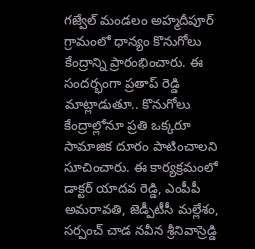గజ్వేల్ మండలం అహ్మదీపూర్ గ్రామంలో ధాన్యం కొనుగోలు కేంద్రాన్ని ప్రారంభించారు. ఈ సందర్భంగా ప్రతాప్ రెడ్డి మాట్లాడుతూ.. కొనుగోలు కేంద్రాల్లోనూ ప్రతి ఒక్కరూ సామాజిక దూరం పాటించాలని సూచించారు. ఈ కార్యక్రమంలో డాక్టర్ యాదవ రెడ్డి, ఎంపీపీ అమరావతి, జెడ్పీటీసీ మల్లేశం, సర్పంచ్ చాడ నవీన శ్రీనివాస్రెడ్డి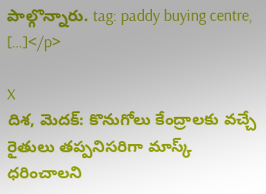పాల్గొన్నారు. tag: paddy buying centre, […]</p>

X
దిశ, మెదక్: కొనుగోలు కేంద్రాలకు వచ్చే రైతులు తప్పనిసరిగా మాస్క్ ధరించాలని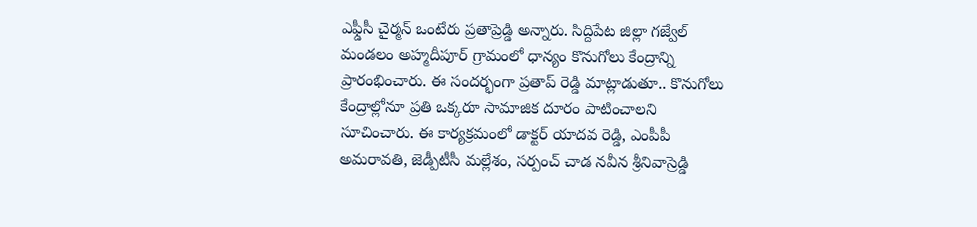ఎఫ్డీసీ చైర్మన్ ఒంటేరు ప్రతాప్రెడ్డి అన్నారు. సిద్దిపేట జిల్లా గజ్వేల్ మండలం అహ్మదీపూర్ గ్రామంలో ధాన్యం కొనుగోలు కేంద్రాన్ని ప్రారంభించారు. ఈ సందర్భంగా ప్రతాప్ రెడ్డి మాట్లాడుతూ.. కొనుగోలు కేంద్రాల్లోనూ ప్రతి ఒక్కరూ సామాజిక దూరం పాటించాలని సూచించారు. ఈ కార్యక్రమంలో డాక్టర్ యాదవ రెడ్డి, ఎంపీపీ అమరావతి, జెడ్పీటీసీ మల్లేశం, సర్పంచ్ చాడ నవీన శ్రీనివాస్రెడ్డి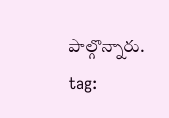పాల్గొన్నారు.
tag: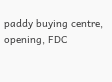paddy buying centre, opening, FDC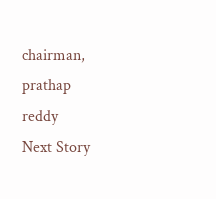chairman, prathap reddy
Next Story